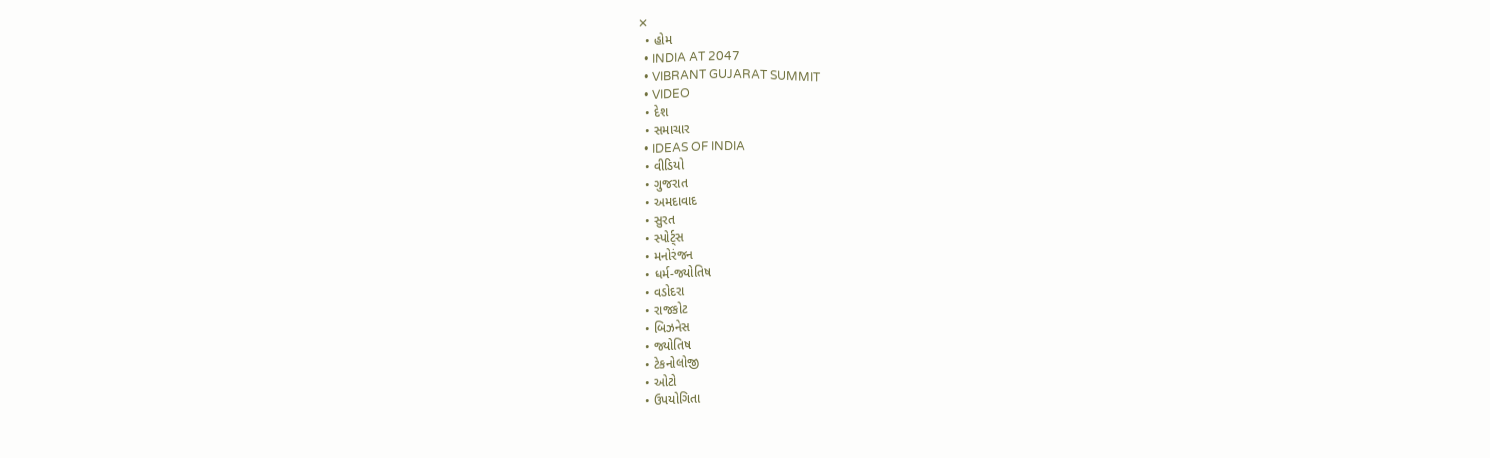✕
  • હોમ
  • INDIA AT 2047
  • VIBRANT GUJARAT SUMMIT
  • VIDEO
  • દેશ
  • સમાચાર
  • IDEAS OF INDIA
  • વીડિયો
  • ગુજરાત
  • અમદાવાદ
  • સુરત
  • સ્પોર્ટ્સ
  • મનોરંજન
  • ધર્મ-જ્યોતિષ
  • વડોદરા
  • રાજકોટ
  • બિઝનેસ
  • જ્યોતિષ
  • ટેકનોલોજી
  • ઓટો
  • ઉપયોગિતા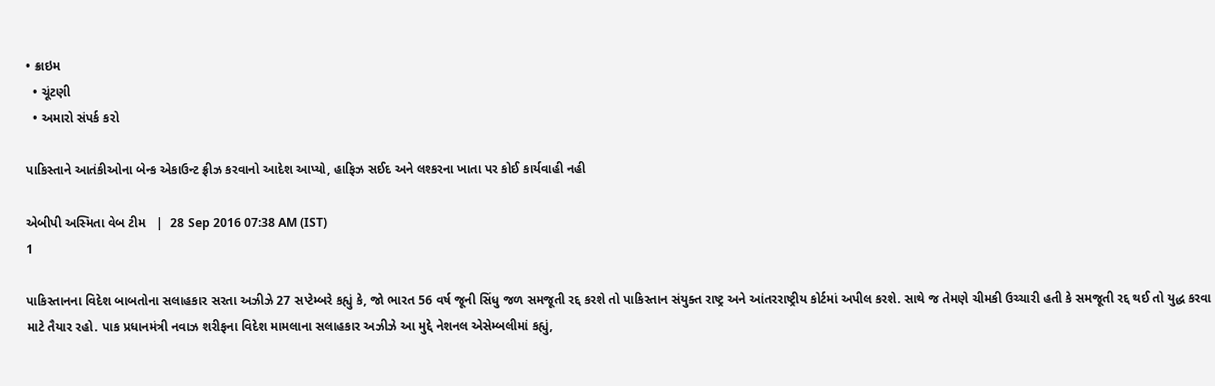• ક્રાઇમ
  • ચૂંટણી
  • અમારો સંપર્ક કરો

પાકિસ્તાને આતંકીઓના બેન્ક એકાઉન્ટ ફ્રીઝ કરવાનો આદેશ આપ્યો, હાફિઝ સઈદ અને લશ્કરના ખાતા પર કોઈ કાર્યવાહી નહી

એબીપી અસ્મિતા વેબ ટીમ   |  28 Sep 2016 07:38 AM (IST)
1

પાકિસ્તાનના વિદેશ બાબતોના સલાહકાર સરતા અઝીઝે 27 સપ્ટેમ્બરે કહ્યું કે, જો ભારત 56 વર્ષ જૂની સિંધુ જળ સમજૂતી રદ્દ કરશે તો પાકિસ્તાન સંયુક્ત રાષ્ટ્ર અને આંતરરાષ્ટ્રીય કોર્ટમાં અપીલ કરશે. સાથે જ તેમણે ચીમકી ઉચ્ચારી હતી કે સમજૂતી રદ્દ થઈ તો યુદ્ધ કરવા માટે તૈયાર રહો. પાક પ્રધાનમંત્રી નવાઝ શરીફના વિદેશ મામલાના સલાહકાર અઝીઝે આ મુદ્દે નેશનલ એસેમ્બલીમાં કહ્યું,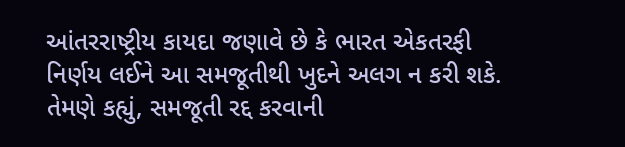આંતરરાષ્ટ્રીય કાયદા જણાવે છે કે ભારત એકતરફી નિર્ણય લઈને આ સમજૂતીથી ખુદને અલગ ન કરી શકે. તેમણે કહ્યું, સમજૂતી રદ્દ કરવાની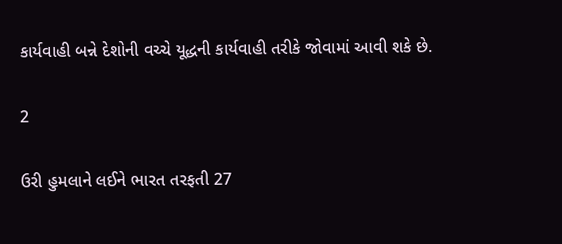કાર્યવાહી બન્ને દેશોની વચ્ચે યૂદ્ધની કાર્યવાહી તરીકે જોવામાં આવી શકે છે.

2

ઉરી હુમલાને લઈને ભારત તરફતી 27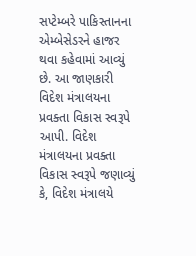સપ્ટેમ્બરે પાકિસ્તાનના એમ્બેસેડરને હાજર થવા કહેવામાં આવ્યું છે. આ જાણકારી વિદેશ મંત્રાલયના પ્રવક્તા વિકાસ સ્વરૂપે આપી. વિદેશ મંત્રાલયના પ્રવક્તા વિકાસ સ્વરૂપે જણાવ્યું કે, વિદેશ મંત્રાલયે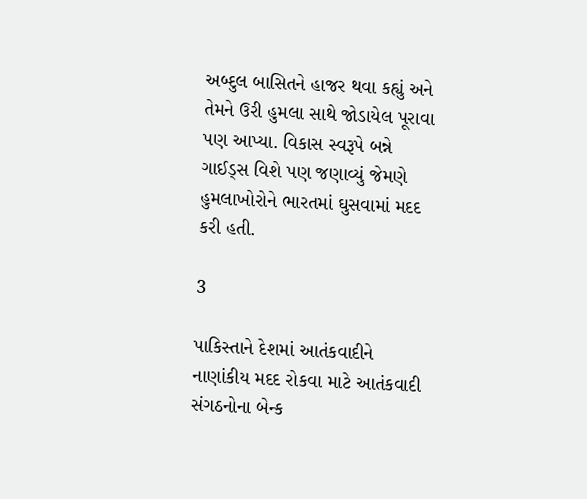અબ્દુલ બાસિતને હાજર થવા કહ્યું અને તેમને ઉરી હુમલા સાથે જોડાયેલ પૂરાવા પણ આપ્યા. વિકાસ સ્વરૂપે બન્ને ગાઈડ્સ વિશે પણ જણાવ્યું જેમણે હુમલાખોરોને ભારતમાં ઘુસવામાં મદદ કરી હતી.

3

પાકિસ્તાને દેશમાં આતંકવાદીને નાણાંકીય મદદ રોકવા માટે આતંકવાદી સંગઠનોના બેન્ક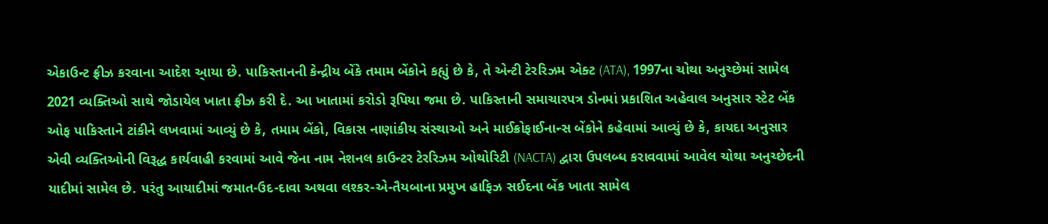એકાઉન્ટ ફ્રીઝ કરવાના આદેશ આ્યા છે. પાકિસ્તાનની કેન્દ્રીય બેંકે તમામ બેંકોને કહ્યું છે કે, તે એન્ટી ટેરરિઝમ એક્ટ (ATA), 1997ના ચોથા અનુચ્છેમાં સામેલ 2021 વ્યક્તિઓ સાથે જોડાયેલ ખાતા ફ્રીઝ કરી દે. આ ખાતામાં કરોડો રૂપિયા જમા છે. પાકિસ્તાની સમાચારપત્ર ડોનમાં પ્રકાશિત અહેવાલ અનુસાર સ્ટેટ બેંક ઓફ પાકિસ્તાને ટાંકીને લખવામાં આવ્યું છે કે, તમામ બેંકો, વિકાસ નાણાંકીય સંસ્થાઓ અને માઈક્રોફાઈનાન્સ બેંકોને કહેવામાં આવ્યું છે કે, કાયદા અનુસાર એવી વ્યક્તિઓની વિરૂદ્ધ કાર્યવાહી કરવામાં આવે જેના નામ નેશનલ કાઉન્ટર ટેરરિઝમ ઓથોરિટી (NACTA) દ્વારા ઉપલબ્ધ કરાવવામાં આવેલ ચોથા અનુચ્છેદની યાદીમાં સામેલ છે. પરંતુ આયાદીમાં જમાત-ઉદ-દાવા અથવા લશ્કર-એ-તૈયબાના પ્રમુખ હાફિઝ સઈદના બેંક ખાતા સામેલ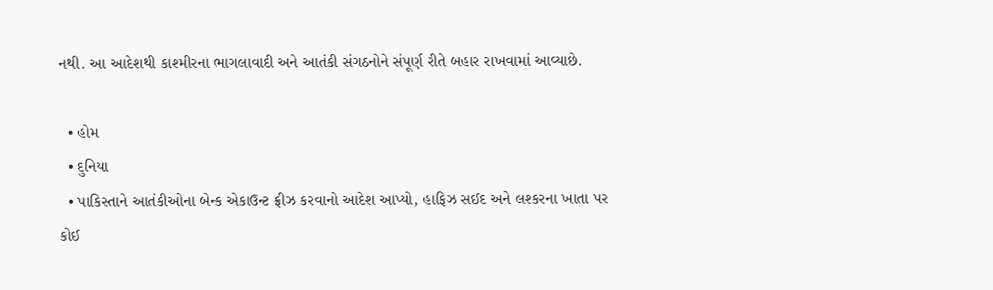નથી. આ આદેશથી કાશ્મીરના ભાગલાવાદી અને આતંકી સંગઠનોને સંપૂર્ણ રીતે બહાર રાખવામાં આવ્યાછે.

  • હોમ
  • દુનિયા
  • પાકિસ્તાને આતંકીઓના બેન્ક એકાઉન્ટ ફ્રીઝ કરવાનો આદેશ આપ્યો, હાફિઝ સઈદ અને લશ્કરના ખાતા પર કોઈ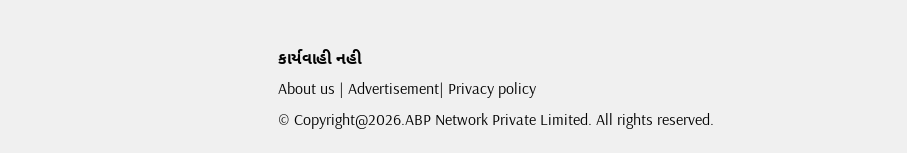કાર્યવાહી નહી
About us | Advertisement| Privacy policy
© Copyright@2026.ABP Network Private Limited. All rights reserved.